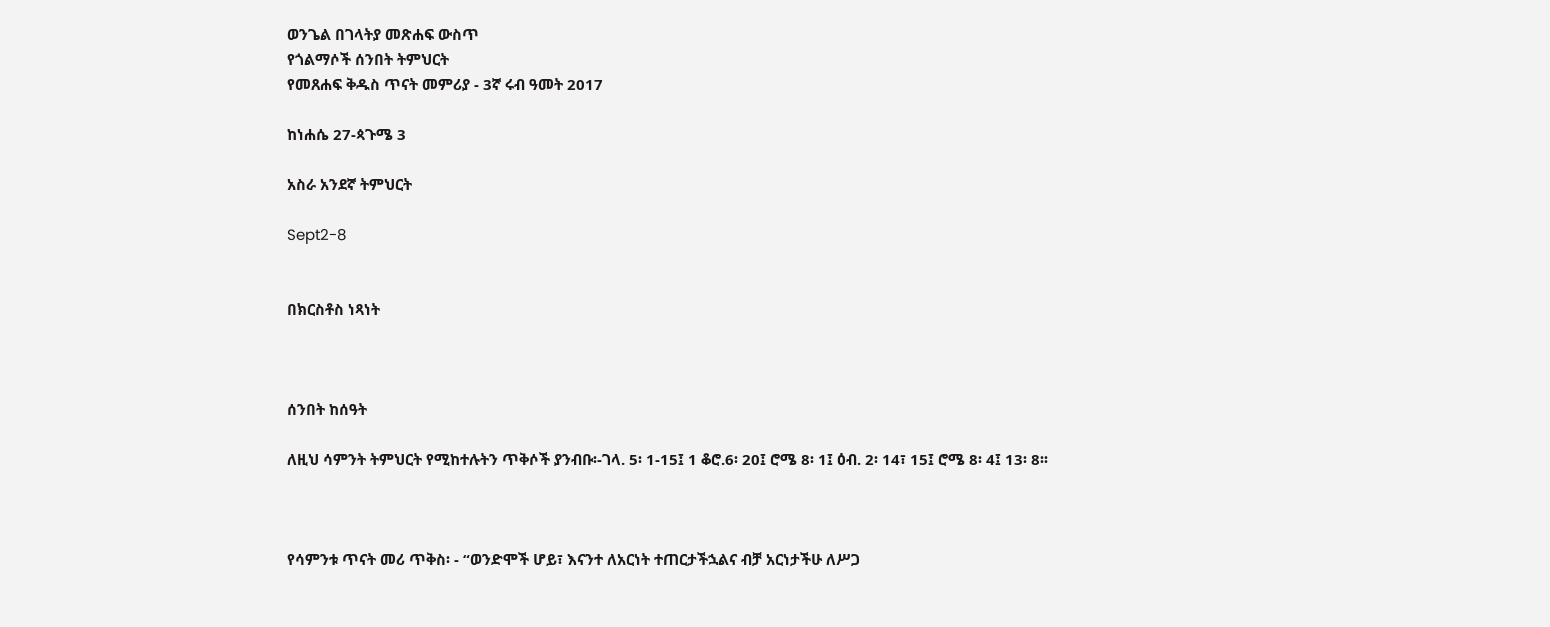ወንጌል በገላትያ መጽሐፍ ውስጥ
የጎልማሶች ሰንበት ትምህርት
የመጸሐፍ ቅዱስ ጥናት መምሪያ - 3ኛ ሩብ ዓመት 2017

ከነሐሴ 27-ጳጉሜ 3

አስራ አንደኛ ትምህርት

Sept2-8


በክርስቶስ ነጻነት



ሰንበት ከሰዓት

ለዚህ ሳምንት ትምህርት የሚከተሉትን ጥቅሶች ያንብቡ፡-ገላ. 5፡ 1-15፤ 1 ቆሮ.6፡ 20፤ ሮሜ 8፡ 1፤ ዕብ. 2፡ 14፣ 15፤ ሮሜ 8፡ 4፤ 13፡ 8፡፡



የሳምንቱ ጥናት መሪ ጥቅስ፡ - “ወንድሞች ሆይ፣ እናንተ ለአርነት ተጠርታችኋልና ብቻ አርነታችሁ ለሥጋ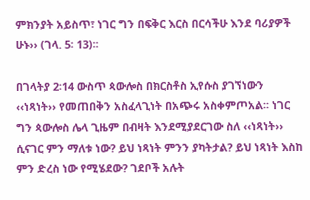ምክንያት አይስጥ፣ ነገር ግን በፍቅር እርስ በርሳችሁ እንደ ባሪያዎች ሁኑ›› (ገላ. 5፡ 13)፡፡

በገላትያ 2፡14 ውስጥ ጳውሎስ በክርስቶስ ኢየሱስ ያገኘነውን ‹‹ነጻነት›› የመጠበቅን አስፈላጊነት በአጭሩ አስቀምጦአል፡፡ ነገር ግን ጳውሎስ ሌላ ጊዜም በብዛት እንደሚያደርገው ስለ ‹‹ነጻነት›› ሲናገር ምን ማለቱ ነው? ይህ ነጻነት ምንን ያካትታል? ይህ ነጻነት እስከ ምን ድረስ ነው የሚሄደው? ገደቦች አሉት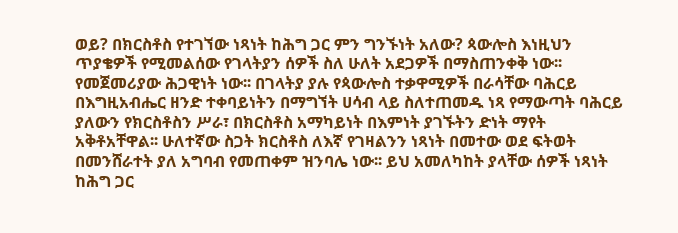ወይ? በክርስቶስ የተገኘው ነጻነት ከሕግ ጋር ምን ግንኙነት አለው? ጳውሎስ እነዚህን ጥያቄዎች የሚመልሰው የገላትያን ሰዎች ስለ ሁለት አደጋዎች በማስጠንቀቅ ነው፡፡ የመጀመሪያው ሕጋዊነት ነው፡፡ በገላትያ ያሉ የጳውሎስ ተቃዋሚዎች በራሳቸው ባሕርይ በእግዚአብሔር ዘንድ ተቀባይነትን በማግኘት ሀሳብ ላይ ስለተጠመዱ ነጻ የማውጣት ባሕርይ ያለውን የክርስቶስን ሥራ፣ በክርስቶስ አማካይነት በእምነት ያገኙትን ድነት ማየት አቅቶአቸዋል፡፡ ሁለተኛው ስጋት ክርስቶስ ለእኛ የገዛልንን ነጻነት በመተው ወደ ፍትወት በመንሸራተት ያለ አግባብ የመጠቀም ዝንባሌ ነው፡፡ ይህ አመለካከት ያላቸው ሰዎች ነጻነት ከሕግ ጋር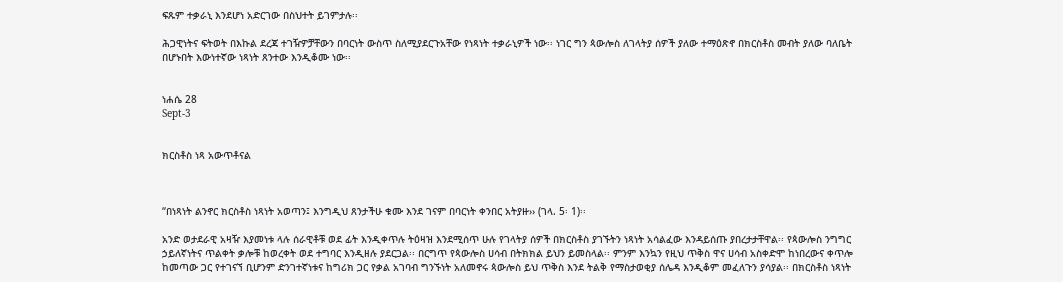ፍጹም ተቃራኒ እንደሆነ አድርገው በስህተት ይገምታሉ፡፡

ሕጋዊነትና ፍትወት በእኩል ደረጃ ተገዥዎቻቸውን በባርነት ውስጥ ስለሚያደርጉአቸው የነጻነት ተቃራኒዎች ነው፡፡ ነገር ግን ጳውሎስ ለገላትያ ሰዎች ያለው ተማዕጽኖ በክርስቶስ መብት ያለው ባለቤት በሆኑበት እውነተኛው ነጻነት ጸንተው እንዲቆሙ ነው፡፡


ነሐሴ 28
Sept-3


ክርስቶስ ነጻ አውጥቶናል



“በነጻነት ልንኖር ክርስቶስ ነጻነት አወጣን፤ እንግዲህ ጸንታችሁ ቁሙ እንደ ገናም በባርነት ቀንበር አትያዙ›› (ገላ. 5፡ 1)፡፡

አንድ ወታደራዊ አዛዥ እያመነቱ ላሉ ሰራዊቶቹ ወደ ፊት እንዲቀጥሉ ትዕዛዝ እንደሚሰጥ ሁሉ የገላትያ ሰዎች በክርስቶስ ያገኙትን ነጻነት አሳልፈው እንዳይሰጡ ያበረታታቸዋል፡፡ የጳውሎስ ንግግር ኃይለኛነትና ጥልቀት ቃሎቹ ከወረቀት ወደ ተግባር እንዲዘሉ ያደርጋል፡፡ በርግጥ የጳውሎስ ሀሳብ በትክክል ይህን ይመስላል፡፡ ምንም እንኳን የዚህ ጥቅስ ዋና ሀሳብ አስቀድሞ ከነበረውና ቀጥሎ ከመጣው ጋር የተገናኘ ቢሆንም ድንገተኛነቱና ከግሪክ ጋር የቃል አገባብ ግንኙነት አለመኖሩ ጳውሎስ ይህ ጥቅስ እንደ ትልቅ የማስታወቂያ ሰሌዳ እንዲቆም መፈለጉን ያሳያል፡፡ በክርስቶስ ነጻነት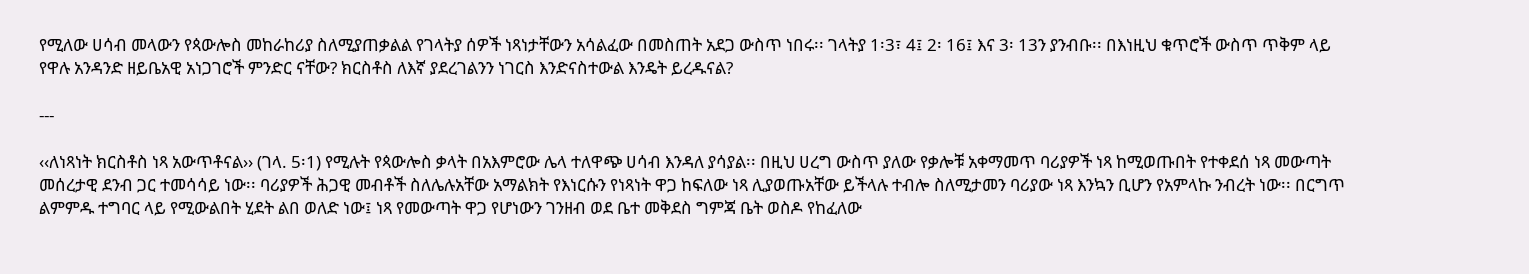የሚለው ሀሳብ መላውን የጳውሎስ መከራከሪያ ስለሚያጠቃልል የገላትያ ሰዎች ነጻነታቸውን አሳልፈው በመስጠት አደጋ ውስጥ ነበሩ፡፡ ገላትያ 1፡3፣ 4፤ 2፡ 16፤ እና 3፡ 13ን ያንብቡ፡፡ በእነዚህ ቁጥሮች ውስጥ ጥቅም ላይ የዋሉ አንዳንድ ዘይቤአዊ አነጋገሮች ምንድር ናቸው? ክርስቶስ ለእኛ ያደረገልንን ነገርስ እንድናስተውል እንዴት ይረዱናል?

---

‹‹ለነጻነት ክርስቶስ ነጻ አውጥቶናል›› (ገላ. 5፡1) የሚሉት የጳውሎስ ቃላት በአእምሮው ሌላ ተለዋጭ ሀሳብ እንዳለ ያሳያል፡፡ በዚህ ሀረግ ውስጥ ያለው የቃሎቹ አቀማመጥ ባሪያዎች ነጻ ከሚወጡበት የተቀደሰ ነጻ መውጣት መሰረታዊ ደንብ ጋር ተመሳሳይ ነው፡፡ ባሪያዎች ሕጋዊ መብቶች ስለሌሉአቸው አማልክት የእነርሱን የነጻነት ዋጋ ከፍለው ነጻ ሊያወጡአቸው ይችላሉ ተብሎ ስለሚታመን ባሪያው ነጻ እንኳን ቢሆን የአምላኩ ንብረት ነው፡፡ በርግጥ ልምምዱ ተግባር ላይ የሚውልበት ሂደት ልበ ወለድ ነው፤ ነጻ የመውጣት ዋጋ የሆነውን ገንዘብ ወደ ቤተ መቅደስ ግምጃ ቤት ወስዶ የከፈለው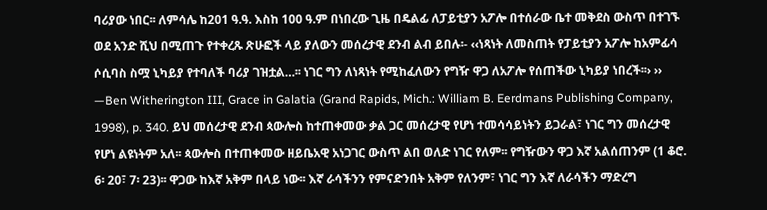ባሪያው ነበር፡፡ ለምሳሌ ከ201 ዓ.ዓ. እስከ 100 ዓ.ም በነበረው ጊዜ በዴልፊ ለፓይቲያን አፖሎ በተሰራው ቤተ መቅደስ ውስጥ በተገኙ ወደ አንድ ሺህ በሚጠጉ የተቀረጹ ጽሁፎች ላይ ያለውን መሰረታዊ ደንብ ልብ ይበሉ፡- ‹‹ነጻነት ለመስጠት የፓይቲያን አፖሎ ከአምፊሳ ሶሲባስ ስሟ ኒካይያ የተባለች ባሪያ ገዝቷል…፡፡ ነገር ግን ለነጻነት የሚከፈለውን የግዥ ዋጋ ለአፖሎ የሰጠችው ኒካይያ ነበረች፡፡› ›› —Ben Witherington III, Grace in Galatia (Grand Rapids, Mich.: William B. Eerdmans Publishing Company, 1998), p. 340. ይህ መሰረታዊ ደንብ ጳውሎስ ከተጠቀመው ቃል ጋር መሰረታዊ የሆነ ተመሳሳይነትን ይጋራል፣ ነገር ግን መሰረታዊ የሆነ ልዩነትም አለ፡፡ ጳውሎስ በተጠቀመው ዘይቤአዊ አነጋገር ውስጥ ልበ ወለድ ነገር የለም፡፡ የግዥውን ዋጋ እኛ አልሰጠንም (1 ቆሮ. 6፡ 20፣ 7፡ 23)፡፡ ዋጋው ከእኛ አቅም በላይ ነው፡፡ እኛ ራሳችንን የምናድንበት አቅም የለንም፣ ነገር ግን እኛ ለራሳችን ማድረግ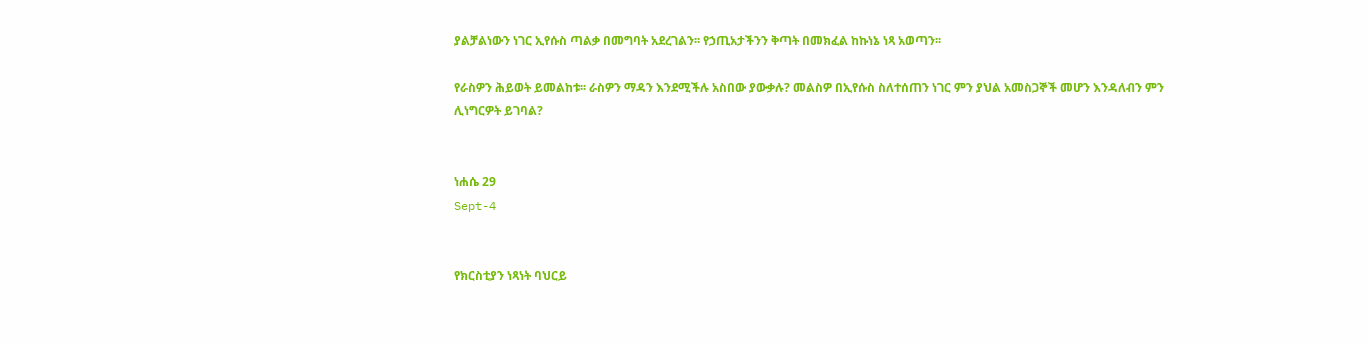ያልቻልነውን ነገር ኢየሱስ ጣልቃ በመግባት አደረገልን፡፡ የኃጢአታችንን ቅጣት በመክፈል ከኩነኔ ነጻ አወጣን፡፡

የራስዎን ሕይወት ይመልከቱ፡፡ ራስዎን ማዳን እንደሚችሉ አስበው ያውቃሉ? መልስዎ በኢየሱስ ስለተሰጠን ነገር ምን ያህል አመስጋኞች መሆን እንዳለብን ምን ሊነግርዎት ይገባል?


ነሐሴ 29
Sept-4


የክርስቲያን ነጻነት ባህርይ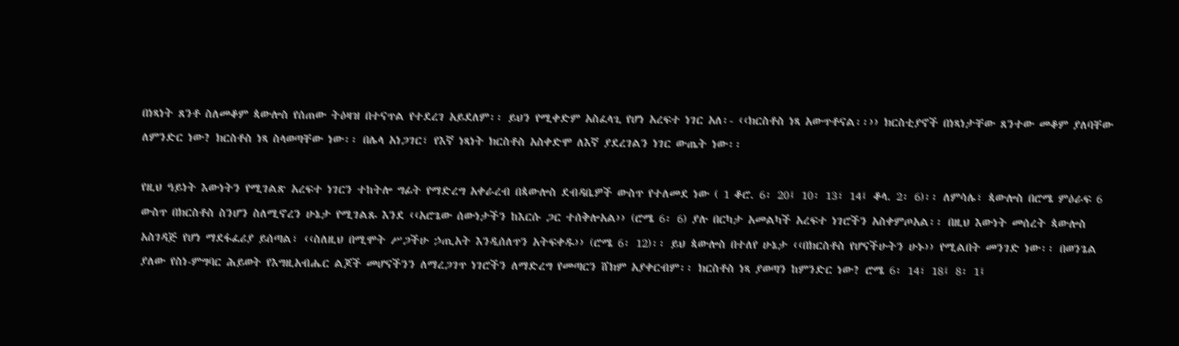በነጻነት ጸንቶ ስለመቆም ጳውሎስ የሰጠው ትዕዛዝ በተናጥል የተደረገ አይደለም፡፡ ይህን የሚቀድም አስፈላጊ የሆነ አረፍተ ነገር አለ፡- ‹‹ክርስቶስ ነጻ አውጥቶናል፡፡›› ክርስቲያኖች በነጻነታቸው ጸንተው መቆም ያለባቸው ለምንድር ነው? ክርስቶስ ነጻ ስላወጣቸው ነው፡፡ በሌላ አነጋገር፣ የእኛ ነጻነት ክርስቶስ አስቀድሞ ለእኛ ያደረገልን ነገር ውጤት ነው፡፡

የዚህ ዓይነት እውነትን የሚገልጽ አረፍተ ነገርን ተከትሎ ግፊት የማድረግ አቀራረብ በጳውሎስ ደብዳቤዎች ውስጥ የተለመደ ነው ( 1 ቆሮ. 6፡ 20፤ 10፡ 13፣ 14፤ ቆላ. 2፡ 6)፡፡ ለምሳሌ፣ ጳውሎስ በሮሜ ምዕራፍ 6 ውስጥ በክርስቶስ ስንሆን ስለሚኖረን ሁኔታ የሚገልጹ እንደ ‹‹አሮጌው ሰውነታችን ከእርሱ ጋር ተሰቅሎአል›› (ሮሜ 6፡ 6) ያሉ በርካታ አመልካች አረፍተ ነገሮችን አስቀምጦአል፡፡ በዚህ እውነት መሰረት ጳውሎስ አስገዳጅ የሆነ ማደፋፈሪያ ይሰጣል፣ ‹‹ስለዚህ በሚሞት ሥጋችሁ ኃጢአት እንዲሰለጥን አትፍቀዱ›› (ሮሜ 6፡ 12)፡፡ ይህ ጳውሎስ በተለየ ሁኔታ ‹‹በክርስቶስ የሆናችሁትን ሁኑ›› የሚልበት መንገድ ነው፡፡ በወንጌል ያለው የስነ-ምግባር ሕይወት የእግዚአብሔር ልጆች መሆናችንን ለማረጋገጥ ነገሮችን ለማድረግ የመጣርን ሸክም አያቀርብም፡፡ ክርስቶስ ነጻ ያወጣን ከምንድር ነው? ሮሜ 6፡ 14፣ 18፤ 8፡ 1፤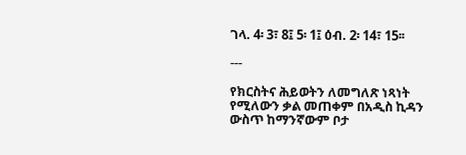ገላ. 4፡ 3፣ 8፤ 5፡ 1፤ ዕብ. 2፡ 14፣ 15፡፡

---

የክርስትና ሕይወትን ለመግለጽ ነጻነት የሚለውን ቃል መጠቀም በአዲስ ኪዳን ውስጥ ከማንኛውም ቦታ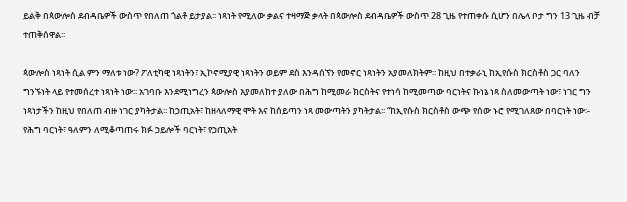ይልቅ በጳውሎስ ደብዳቤዎች ውስጥ የበለጠ ጎልቶ ይታያል፡፡ ነጻነት የሚለው ቃልና ተዛማጅ ቃላት በጳውሎስ ደብዳቤዎች ውስጥ 28 ጊዜ የተጠቀሱ ሲሆን በሌላ ቦታ ግን 13 ጊዜ ብቻ ተጠቅሰዋል፡፡

ጳውሎስ ነጻነት ሲል ምን ማለቱ ነው? ፖለቲካዊ ነጻነትን፣ ኢኮኖሚያዊ ነጻነትን ወይም ደስ እንዳሰኘን የመኖር ነጻነትን አያመለክትም፡፡ ከዚህ በተቃራኒ ከኢየሱስ ክርስቶስ ጋር ባለን ግንኙነት ላይ የተመሰረተ ነጻነት ነው፡፡ አገባቡ እንደሚነግረን ጳውሎስ እያመለከተ ያለው በሕግ ከሚመራ ክርስትና የተነሳ ከሚመጣው ባርነትና ኩነኔ ነጻ ስለመውጣት ነው፣ ነገር ግን ነጻነታችን ከዚህ የበለጠ ብዙ ነገር ያካትታል፡፡ ከኃጢአት፣ ከዘላለማዊ ሞት እና ከሰይጣን ነጻ መውጣትን ያካትታል፡፡ “ከኢየሱስ ክርስቶስ ውጭ የሰው ኑሮ የሚገለጸው በባርነት ነው፡- የሕግ ባርነት፣ ዓለምን ለሚቆጣጠሩ ክፉ ኃይሎች ባርነት፣ የኃጢአት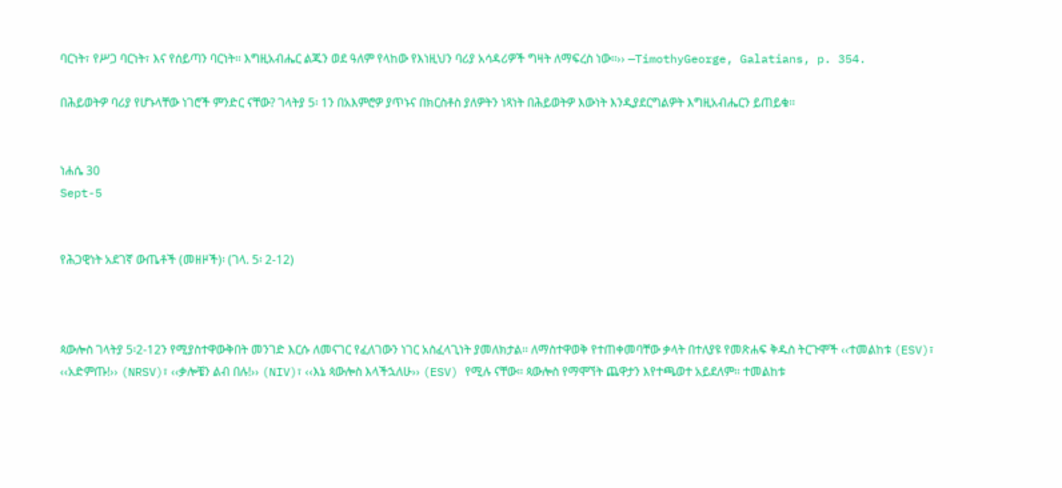ባርነት፣ የሥጋ ባርነት፣ እና የሰይጣን ባርነት፡፡ እግዚአብሔር ልጁን ወደ ዓለም የላከው የእነዚህን ባሪያ አሳዳሪዎች ግዛት ለማፍረስ ነው፡፡›› —TimothyGeorge, Galatians, p. 354.

በሕይወትዎ ባሪያ የሆኑላቸው ነገሮች ምንድር ናቸው? ገላትያ 5፡ 1ን በአእምሮዎ ያጥኑና በክርስቶስ ያለዎትን ነጻነት በሕይወትዎ እውነት እንዲያደርግልዎት እግዚአብሔርን ይጠይቁ፡፡


ነሐሴ 30
Sept-5


የሕጋዊነት አደገኛ ውጤቶች (መዘዞች)፡ (ገላ. 5፡ 2-12)



ጳውሎስ ገላትያ 5፡2-12ን የሚያስተዋውቅበት መንገድ እርሱ ለመናገር የፈለገውን ነገር አስፈላጊነት ያመለክታል፡፡ ለማስተዋወቅ የተጠቀመባቸው ቃላት በተለያዩ የመጽሐፍ ቅዱስ ትርጉሞች ‹‹ተመልከቱ (ESV)፣ ‹‹አድምጡ!›› (NRSV)፣ ‹‹ቃሎቼን ልብ በሉ!›› (NIV)፣ ‹‹እኔ ጳውሎስ እላችኋለሁ›› (ESV) የሚሉ ናቸው፡፡ ጳውሎስ የማሞኘት ጨዋታን እየተጫወተ አይደለም፡፡ ተመልከቱ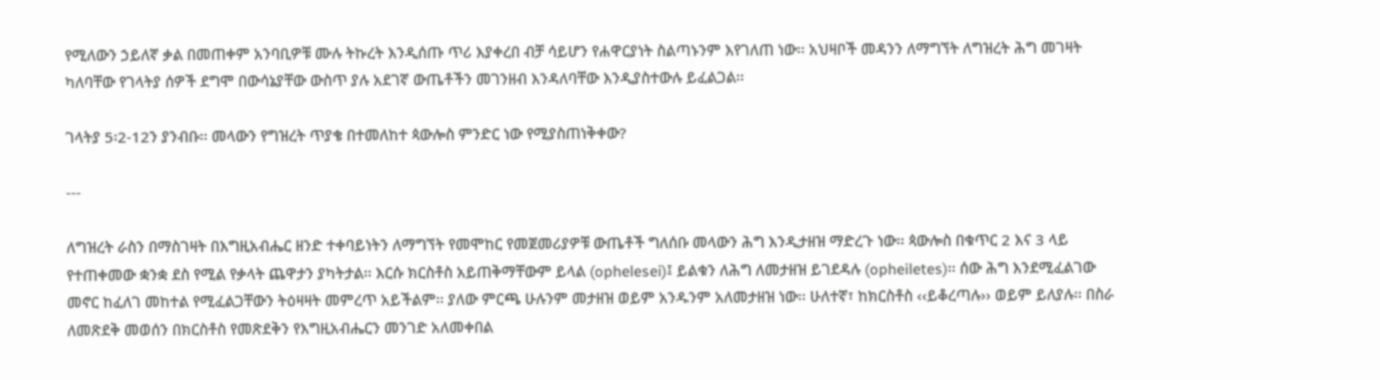የሚለውን ኃይለኛ ቃል በመጠቀም አንባቢዎቹ ሙሉ ትኩረት እንዲሰጡ ጥሪ እያቀረበ ብቻ ሳይሆን የሐዋርያነት ስልጣኑንም እየገለጠ ነው፡፡ አህዛቦች መዳንን ለማግኘት ለግዝረት ሕግ መገዛት ካለባቸው የገላትያ ሰዎች ደግሞ በውሳኔያቸው ውስጥ ያሉ አደገኛ ውጤቶችን መገንዘብ እንዳለባቸው እንዲያስተውሉ ይፈልጋል፡፡

ገላትያ 5፡2-12ን ያንብቡ፡፡ መላውን የግዝረት ጥያቄ በተመለከተ ጳውሎስ ምንድር ነው የሚያስጠነቅቀው?

---

ለግዝረት ራስን በማስገዛት በእግዚአብሔር ዘንድ ተቀባይነትን ለማግኘት የመሞከር የመጀመሪያዎቹ ውጤቶች ግለሰቡ መላውን ሕግ እንዲታዘዝ ማድረጉ ነው፡፡ ጳውሎስ በቁጥር 2 እና 3 ላይ የተጠቀመው ቋንቋ ደስ የሚል የቃላት ጨዋታን ያካትታል፡፡ እርሱ ክርስቶስ አይጠቅማቸውም ይላል (ophelesei)፤ ይልቁን ለሕግ ለመታዘዝ ይገደዳሉ (opheiletes)፡፡ ሰው ሕግ እንደሚፈልገው መኖር ከፈለገ መከተል የሚፈልጋቸውን ትዕዛዛት መምረጥ አይችልም፡፡ ያለው ምርጫ ሁሉንም መታዘዝ ወይም አንዱንም አለመታዘዝ ነው፡፡ ሁለተኛ፣ ከክርስቶስ ‹‹ይቆረጣሉ›› ወይም ይለያሉ፡፡ በስራ ለመጽደቅ መወሰን በክርስቶስ የመጽደቅን የእግዚአብሔርን መንገድ አለመቀበል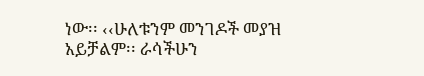ነው፡፡ ‹‹ሁለቱንም መንገዶች መያዝ አይቻልም፡፡ ራሳችሁን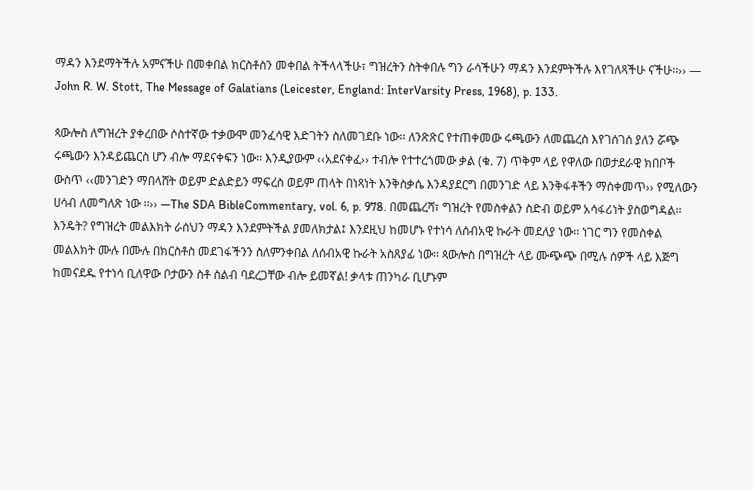ማዳን እንደማትችሉ አምናችሁ በመቀበል ክርስቶስን መቀበል ትችላላችሁ፣ ግዝረትን ስትቀበሉ ግን ራሳችሁን ማዳን እንደምትችሉ እየገለጻችሁ ናችሁ፡፡›› — John R. W. Stott, The Message of Galatians (Leicester, England: InterVarsity Press, 1968), p. 133.

ጳውሎስ ለግዝረት ያቀረበው ሶስተኛው ተቃውሞ መንፈሳዊ እድገትን ስለመገደቡ ነው፡፡ ለንጽጽር የተጠቀመው ሩጫውን ለመጨረስ እየገሰገሰ ያለን ሯጭ ሩጫውን እንዳይጨርስ ሆን ብሎ ማደናቀፍን ነው፡፡ እንዲያውም ‹‹አደናቀፈ›› ተብሎ የተተረጎመው ቃል (ቁ. 7) ጥቅም ላይ የዋለው በወታደራዊ ክበቦች ውስጥ ‹‹መንገድን ማበላሸት ወይም ድልድይን ማፍረስ ወይም ጠላት በነጻነት እንቅስቃሴ እንዳያደርግ በመንገድ ላይ እንቅፋቶችን ማስቀመጥ›› የሚለውን ሀሳብ ለመግለጽ ነው ፡፡›› —The SDA BibleCommentary, vol. 6, p. 978. በመጨረሻ፣ ግዝረት የመስቀልን ስድብ ወይም አሳፋሪነት ያስወግዳል፡፡ እንዴት? የግዝረት መልእክት ራሰህን ማዳን እንደምትችል ያመለክታል፤ እንደዚህ ከመሆኑ የተነሳ ለሰብአዊ ኩራት መደለያ ነው፡፡ ነገር ግን የመስቀል መልእክት ሙሉ በሙሉ በክርስቶስ መደገፋችንን ስለምንቀበል ለሰብአዊ ኩራት አስጸያፊ ነው፡፡ ጳውሎስ በግዝረት ላይ ሙጭጭ በሚሉ ሰዎች ላይ እጅግ ከመናደዱ የተነሳ ቢለዋው ቦታውን ስቶ ስልብ ባደረጋቸው ብሎ ይመኛል! ቃላቱ ጠንካራ ቢሆኑም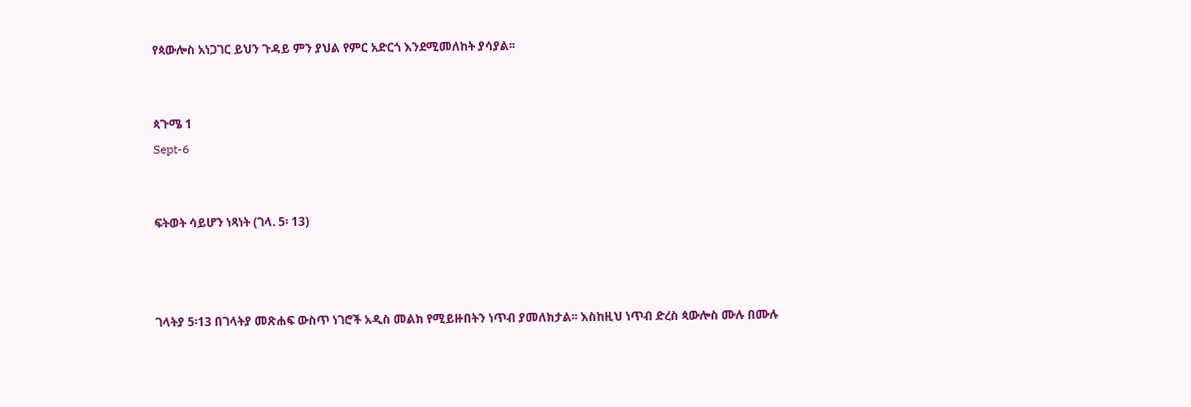የጳውሎስ አነጋገር ይህን ጉዳይ ምን ያህል የምር አድርጎ እንደሚመለከት ያሳያል፡፡


ጳጉሜ 1
Sept-6


ፍትወት ሳይሆን ነጻነት (ገላ. 5፡ 13)



ገላትያ 5፡13 በገላትያ መጽሐፍ ውስጥ ነገሮች አዲስ መልክ የሚይዙበትን ነጥብ ያመለክታል፡፡ እስከዚህ ነጥብ ድረስ ጳውሎስ ሙሉ በሙሉ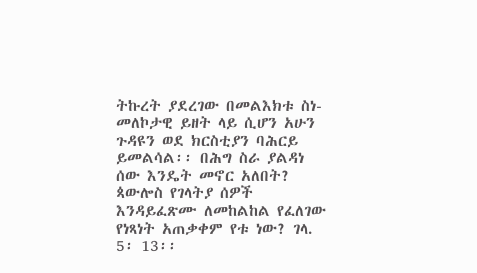ትኩረት ያደረገው በመልእክቱ ስነ-መለኮታዊ ይዘት ላይ ሲሆን አሁን ጉዳዩን ወደ ክርስቲያን ባሕርይ ይመልሳል፡፡ በሕግ ስራ ያልዳነ ሰው እንዴት መኖር አለበት? ጳውሎስ የገላትያ ሰዎች እንዳይፈጽሙ ለመከልከል የፈለገው የነጻነት አጠቃቀም የቱ ነው? ገላ. 5፡ 13፡፡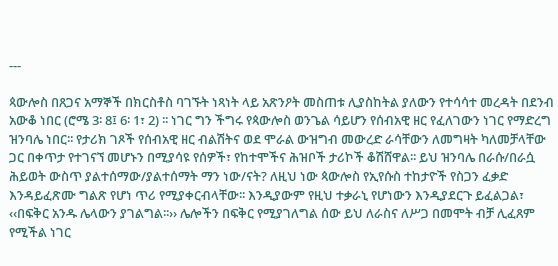---

ጳውሎስ በጸጋና አማኞች በክርስቶስ ባገኙት ነጻነት ላይ አጽንዖት መስጠቱ ሊያስከትል ያለውን የተሳሳተ መረዳት በደንብ አውቆ ነበር (ሮሜ 3፡ 8፤ 6፡ 1፣ 2) ፡፡ ነገር ግን ችግሩ የጳውሎስ ወንጌል ሳይሆን የሰብአዊ ዘር የፈለገውን ነገር የማድረግ ዝንባሌ ነበር፡፡ የታሪክ ገጾች የሰብአዊ ዘር ብልሽትና ወደ ሞራል ውዝግብ መውረድ ራሳቸውን ለመግዛት ካለመቻላቸው ጋር በቀጥታ የተገናኘ መሆኑን በሚያሳዩ የሰዎች፣ የከተሞችና ሕዝቦች ታሪኮች ቆሽሸዋል፡፡ ይህ ዝንባሌ በራሱ/በራሷ ሕይወት ውስጥ ያልተሰማው/ያልተሰማት ማን ነው/ናት? ለዚህ ነው ጳውሎስ የኢየሱስ ተከታዮች የስጋን ፈቃድ እንዳይፈጽሙ ግልጽ የሆነ ጥሪ የሚያቀርብላቸው፡፡ እንዲያውም የዚህ ተቃራኒ የሆነውን እንዲያደርጉ ይፈልጋል፣ ‹‹በፍቅር አንዱ ሌላውን ያገልግል፡፡›› ሌሎችን በፍቅር የሚያገለግል ሰው ይህ ለራስና ለሥጋ በመሞት ብቻ ሊፈጸም የሚችል ነገር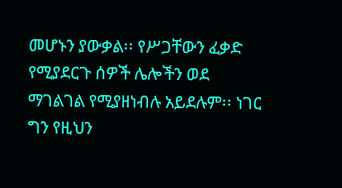መሆኑን ያውቃል፡፡ የሥጋቸውን ፈቃድ የሚያደርጉ ሰዎች ሌሎችን ወደ ማገልገል የሚያዘነብሉ አይደሉም፡፡ ነገር ግን የዚህን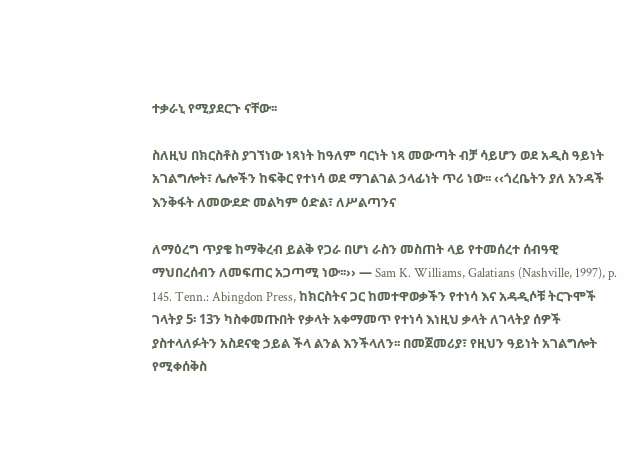ተቃራኒ የሚያደርጉ ናቸው፡፡

ስለዚህ በክርስቶስ ያገኘነው ነጻነት ከዓለም ባርነት ነጻ መውጣት ብቻ ሳይሆን ወደ አዲስ ዓይነት አገልግሎት፣ ሌሎችን ከፍቅር የተነሳ ወደ ማገልገል ኃላፊነት ጥሪ ነው፡፡ ‹‹ጎረቤትን ያለ አንዳች እንቅፋት ለመውደድ መልካም ዕድል፣ ለሥልጣንና

ለማዕረግ ጥያቄ ከማቅረብ ይልቅ የጋራ በሆነ ራስን መስጠት ላይ የተመሰረተ ሰብዓዊ ማህበረሰብን ለመፍጠር አጋጣሚ ነው፡፡›› — Sam K. Williams, Galatians (Nashville, 1997), p. 145. Tenn.: Abingdon Press, ከክርስትና ጋር ከመተዋወቃችን የተነሳ እና አዳዲሶቹ ትርጉሞች ገላትያ 5፡ 13ን ካስቀመጡበት የቃላት አቀማመጥ የተነሳ እነዚህ ቃላት ለገላትያ ሰዎች ያስተላለፉትን አስደናቂ ኃይል ችላ ልንል እንችላለን፡፡ በመጀመሪያ፣ የዚህን ዓይነት አገልግሎት የሚቀሰቅስ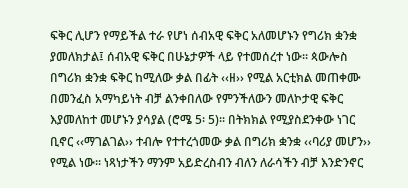ፍቅር ሊሆን የማይችል ተራ የሆነ ሰብአዊ ፍቅር አለመሆኑን የግሪክ ቋንቋ ያመለክታል፤ ሰብአዊ ፍቅር በሁኔታዎች ላይ የተመሰረተ ነው፡፡ ጳውሎስ በግሪክ ቋንቋ ፍቅር ከሚለው ቃል በፊት ‹‹ዘ›› የሚል አርቲክል መጠቀሙ በመንፈስ አማካይነት ብቻ ልንቀበለው የምንችለውን መለኮታዊ ፍቅር እያመለከተ መሆኑን ያሳያል (ሮሜ 5፡ 5)፡፡ በትክክል የሚያስደንቀው ነገር ቢኖር ‹‹ማገልገል›› ተብሎ የተተረጎመው ቃል በግሪክ ቋንቋ ‹‹ባሪያ መሆን›› የሚል ነው፡፡ ነጻነታችን ማንም አይድረስብን ብለን ለራሳችን ብቻ እንድንኖር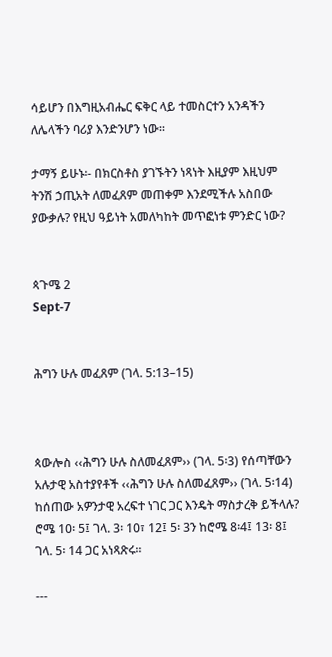ሳይሆን በእግዚአብሔር ፍቅር ላይ ተመስርተን አንዳችን ለሌላችን ባሪያ እንድንሆን ነው፡፡

ታማኝ ይሁኑ፡- በክርስቶስ ያገኙትን ነጻነት እዚያም እዚህም ትንሽ ኃጢአት ለመፈጸም መጠቀም እንደሚችሉ አስበው ያውቃሉ? የዚህ ዓይነት አመለካከት መጥፎነቱ ምንድር ነው?


ጳጉሜ 2
Sept-7


ሕግን ሁሉ መፈጸም (ገላ. 5:13–15)



ጳውሎስ ‹‹ሕግን ሁሉ ስለመፈጸም›› (ገላ. 5፡3) የሰጣቸውን አሉታዊ አስተያየቶች ‹‹ሕግን ሁሉ ስለመፈጸም›› (ገላ. 5፡14) ከሰጠው አዎንታዊ አረፍተ ነገር ጋር እንዴት ማስታረቅ ይችላሉ? ሮሜ 10፡ 5፤ ገላ. 3፡ 10፣ 12፤ 5፡ 3ን ከሮሜ 8፡4፤ 13፡ 8፤ ገላ. 5፡ 14 ጋር አነጻጽሩ፡፡

---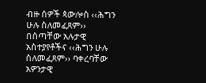ብዙ ሰዎች ጳውሎስ ‹‹ሕግን ሁሉ ስለመፈጸም›› በሰጣቸው አሉታዊ አስተያየቶችና ‹‹ሕግን ሁሉ ስለመፈጸም›› ባቀረባቸው አዎንታዊ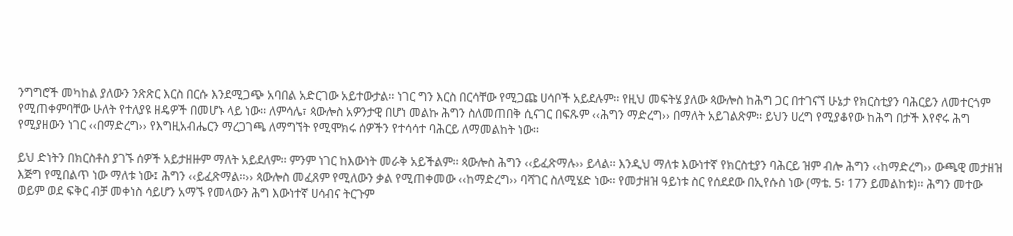ንግግሮች መካከል ያለውን ንጽጽር እርስ በርሱ እንደሚጋጭ አባበል አድርገው አይተውታል፡፡ ነገር ግን እርስ በርሳቸው የሚጋጩ ሀሳቦች አይደሉም፡፡ የዚህ መፍትሄ ያለው ጳውሎስ ከሕግ ጋር በተገናኘ ሁኔታ የክርስቲያን ባሕርይን ለመተርጎም የሚጠቀምባቸው ሁለት የተለያዩ ዘዴዎች በመሆኑ ላይ ነው፡፡ ለምሳሌ፣ ጳውሎስ አዎንታዊ በሆነ መልኩ ሕግን ስለመጠበቅ ሲናገር በፍጹም ‹‹ሕግን ማድረግ›› በማለት አይገልጽም፡፡ ይህን ሀረግ የሚያቆየው ከሕግ በታች እየኖሩ ሕግ የሚያዘውን ነገር ‹‹በማድረግ›› የእግዚአብሔርን ማረጋገጫ ለማግኘት የሚሞክሩ ሰዎችን የተሳሳተ ባሕርይ ለማመልከት ነው፡፡

ይህ ድነትን በክርስቶስ ያገኙ ሰዎች አይታዘዙም ማለት አይደለም፡፡ ምንም ነገር ከእውነት መራቅ አይችልም፡፡ ጳውሎስ ሕግን ‹‹ይፈጽማሉ›› ይላል፡፡ እንዲህ ማለቱ እውነተኛ የክርስቲያን ባሕርይ ዝም ብሎ ሕግን ‹‹ከማድረግ›› ውጫዊ መታዘዝ እጅግ የሚበልጥ ነው ማለቱ ነው፤ ሕግን ‹‹ይፈጽማል፡፡›› ጳውሎስ መፈጸም የሚለውን ቃል የሚጠቀመው ‹‹ከማድረግ›› ባሻገር ስለሚሄድ ነው፡፡ የመታዘዝ ዓይነቱ ስር የሰደደው በኢየሱስ ነው (ማቴ. 5፡ 17ን ይመልከቱ)፡፡ ሕግን መተው ወይም ወደ ፍቅር ብቻ መቀነስ ሳይሆን አማኙ የመላውን ሕግ እውነተኛ ሀሳብና ትርጉም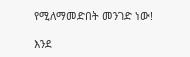የሚለማመድበት መንገድ ነው!

እንደ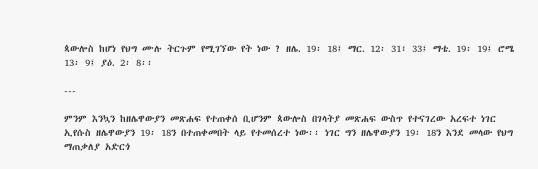ጳውሎስ ከሆነ የህግ ሙሉ ትርጉም የሚገኘው የት ነው ? ዘሌ. 19፡ 18፤ ማር. 12፡ 31፣ 33፤ ማቴ. 19፡ 19፤ ሮሜ 13፡ 9፤ ያዕ. 2፡ 8፡፡

---

ምንም እንኳን ከዘሌዋውያን መጽሐፍ የተጠቀሰ ቢሆንም ጳውሎስ በገላትያ መጽሐፍ ውስጥ የተናገረው አረፍተ ነገር ኢየሱስ ዘሌዋውያን 19፡ 18ን በተጠቀመበት ላይ የተመሰረተ ነው፡፡ ነገር ግን ዘሌዋውያን 19፡ 18ን እንደ መላው የህግ ማጠቃለያ አድርጎ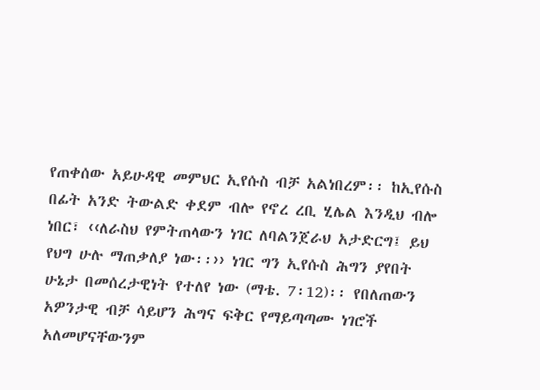የጠቀሰው አይሁዳዊ መምህር ኢየሱስ ብቻ አልነበረም፡፡ ከኢየሱስ በፊት አንድ ትውልድ ቀደም ብሎ የኖረ ረቢ ሂሌል እንዲህ ብሎ ነበር፣ ‹‹ለራስህ የምትጠላውን ነገር ለባልንጀራህ አታድርግ፤ ይህ የህግ ሁሉ ማጠቃለያ ነው፡፡›› ነገር ግን ኢየሱስ ሕግን ያየበት ሁኔታ በመሰረታዊነት የተለየ ነው (ማቴ. 7፡12)፡፡ የበለጠውን አዎንታዊ ብቻ ሳይሆን ሕግና ፍቅር የማይጣጣሙ ነገሮች አለመሆናቸውንም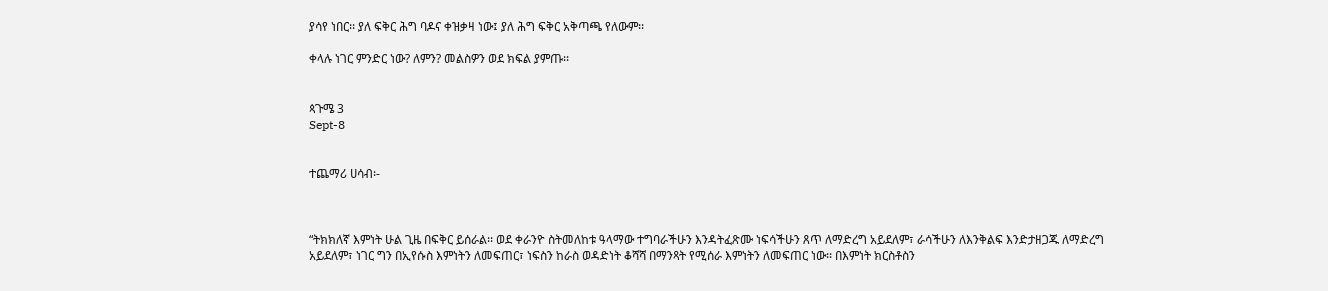ያሳየ ነበር፡፡ ያለ ፍቅር ሕግ ባዶና ቀዝቃዛ ነው፤ ያለ ሕግ ፍቅር አቅጣጫ የለውም፡፡

ቀላሉ ነገር ምንድር ነው? ለምን? መልስዎን ወደ ክፍል ያምጡ፡፡


ጳጉሜ 3
Sept-8


ተጨማሪ ሀሳብ፡-



“ትክክለኛ እምነት ሁል ጊዜ በፍቅር ይሰራል፡፡ ወደ ቀራንዮ ስትመለከቱ ዓላማው ተግባራችሁን እንዳትፈጽሙ ነፍሳችሁን ጸጥ ለማድረግ አይደለም፣ ራሳችሁን ለእንቅልፍ እንድታዘጋጁ ለማድረግ አይደለም፣ ነገር ግን በኢየሱስ እምነትን ለመፍጠር፣ ነፍስን ከራስ ወዳድነት ቆሻሻ በማንጻት የሚሰራ እምነትን ለመፍጠር ነው፡፡ በእምነት ክርስቶስን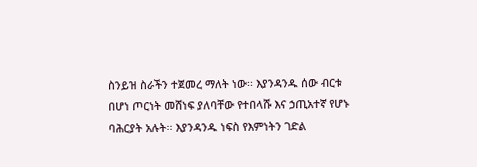ስንይዝ ስራችን ተጀመረ ማለት ነው፡፡ እያንዳንዱ ሰው ብርቱ በሆነ ጦርነት መሸነፍ ያለባቸው የተበላሹ እና ኃጢአተኛ የሆኑ ባሕርያት አሉት፡፡ እያንዳንዱ ነፍስ የእምነትን ገድል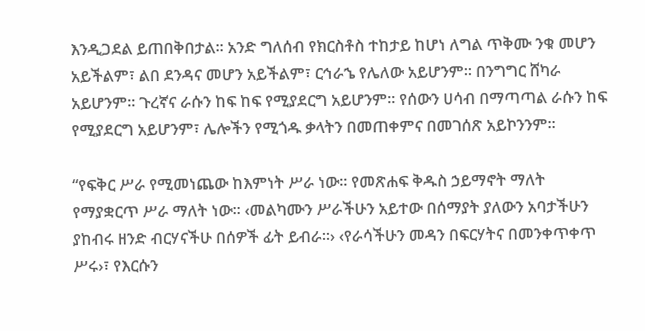እንዲጋደል ይጠበቅበታል፡፡ አንድ ግለሰብ የክርስቶስ ተከታይ ከሆነ ለግል ጥቅሙ ንቁ መሆን አይችልም፣ ልበ ደንዳና መሆን አይችልም፣ ርኅራኄ የሌለው አይሆንም፡፡ በንግግር ሸካራ አይሆንም፡፡ ጉረኛና ራሱን ከፍ ከፍ የሚያደርግ አይሆንም፡፡ የሰውን ሀሳብ በማጣጣል ራሱን ከፍ የሚያደርግ አይሆንም፣ ሌሎችን የሚጎዱ ቃላትን በመጠቀምና በመገሰጽ አይኮንንም፡፡

“የፍቅር ሥራ የሚመነጨው ከእምነት ሥራ ነው፡፡ የመጽሐፍ ቅዱስ ኃይማኖት ማለት የማያቋርጥ ሥራ ማለት ነው፡፡ ‹መልካሙን ሥራችሁን አይተው በሰማያት ያለውን አባታችሁን ያከብሩ ዘንድ ብርሃናችሁ በሰዎች ፊት ይብራ፡፡› ‹የራሳችሁን መዳን በፍርሃትና በመንቀጥቀጥ ሥሩ›፣ የእርሱን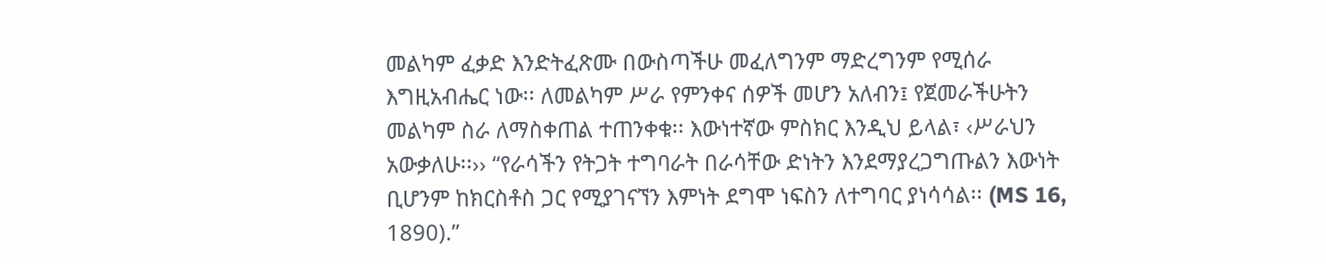መልካም ፈቃድ እንድትፈጽሙ በውስጣችሁ መፈለግንም ማድረግንም የሚሰራ እግዚአብሔር ነው፡፡ ለመልካም ሥራ የምንቀና ሰዎች መሆን አለብን፤ የጀመራችሁትን መልካም ስራ ለማስቀጠል ተጠንቀቁ፡፡ እውነተኛው ምስክር እንዲህ ይላል፣ ‹ሥራህን አውቃለሁ፡፡›› “የራሳችን የትጋት ተግባራት በራሳቸው ድነትን እንደማያረጋግጡልን እውነት ቢሆንም ከክርስቶስ ጋር የሚያገናኘን እምነት ደግሞ ነፍስን ለተግባር ያነሳሳል፡፡ (MS 16, 1890).”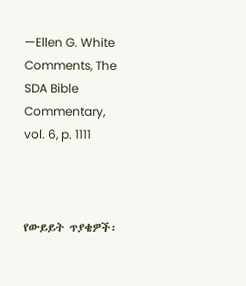—Ellen G. White Comments, The SDA Bible Commentary, vol. 6, p. 1111



የውይይት ጥያቄዎች፡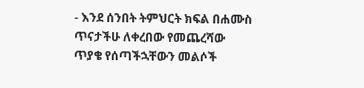- እንደ ሰንበት ትምህርት ክፍል በሐሙስ ጥናታችሁ ለቀረበው የመጨረሻው ጥያቄ የሰጣችኋቸውን መልሶች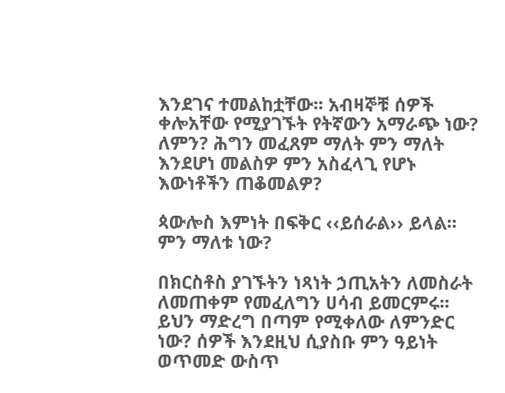እንደገና ተመልከቷቸው፡፡ አብዛኞቹ ሰዎች ቀሎአቸው የሚያገኙት የትኛውን አማራጭ ነው? ለምን? ሕግን መፈጸም ማለት ምን ማለት እንደሆነ መልስዎ ምን አስፈላጊ የሆኑ እውነቶችን ጠቆመልዎ?

ጳውሎስ እምነት በፍቅር ‹‹ይሰራል›› ይላል፡፡ ምን ማለቱ ነው?

በክርስቶስ ያገኙትን ነጻነት ኃጢአትን ለመስራት ለመጠቀም የመፈለግን ሀሳብ ይመርምሩ፡፡ ይህን ማድረግ በጣም የሚቀለው ለምንድር ነው? ሰዎች እንደዚህ ሲያስቡ ምን ዓይነት ወጥመድ ውስጥ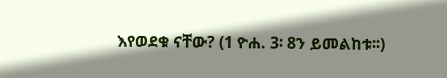እየወደቁ ናቸው? (1 ዮሐ. 3፡ 8ን ይመልከቱ፡፡)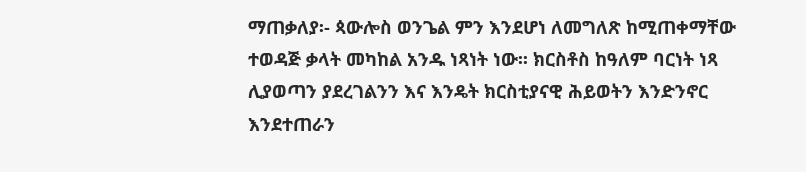ማጠቃለያ፡- ጳውሎስ ወንጌል ምን እንደሆነ ለመግለጽ ከሚጠቀማቸው ተወዳጅ ቃላት መካከል አንዱ ነጻነት ነው፡፡ ክርስቶስ ከዓለም ባርነት ነጻ ሊያወጣን ያደረገልንን እና እንዴት ክርስቲያናዊ ሕይወትን እንድንኖር እንደተጠራን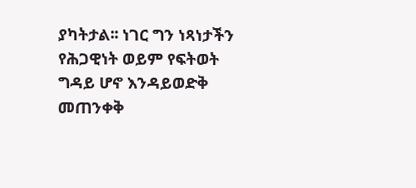ያካትታል፡፡ ነገር ግን ነጻነታችን የሕጋዊነት ወይም የፍትወት ግዳይ ሆኖ እንዳይወድቅ መጠንቀቅ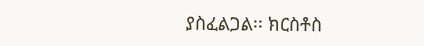ያስፈልጋል፡፡ ክርስቶስ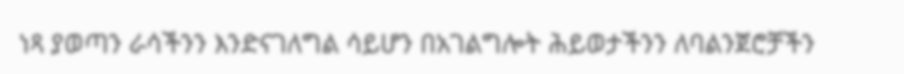ነጻ ያወጣን ራሳችንን እንድናገለግል ሳይሆን በአገልግሎት ሕይወታችንን ለባልንጀሮቻችን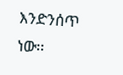እንድንሰጥ ነው፡፡